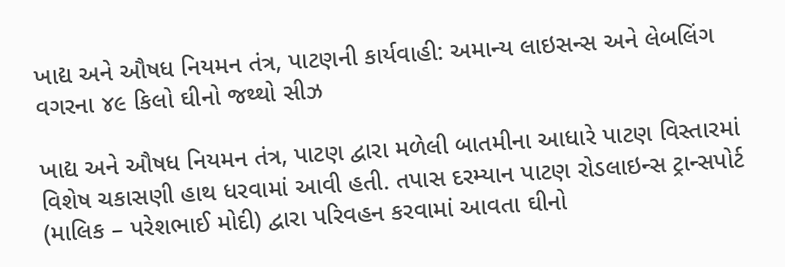ખાદ્ય અને ઔષધ નિયમન તંત્ર, પાટણની કાર્યવાહી: અમાન્ય લાઇસન્સ અને લેબલિંગ વગરના ૪૯ કિલો ઘીનો જથ્થો સીઝ

ખાદ્ય અને ઔષધ નિયમન તંત્ર, પાટણ દ્વારા મળેલી બાતમીના આધારે પાટણ વિસ્તારમાં વિશેષ ચકાસણી હાથ ધરવામાં આવી હતી. તપાસ દરમ્યાન પાટણ રોડલાઇન્સ ટ્રાન્સપોર્ટ (માલિક – પરેશભાઈ મોદી) દ્વારા પરિવહન કરવામાં આવતા ઘીનો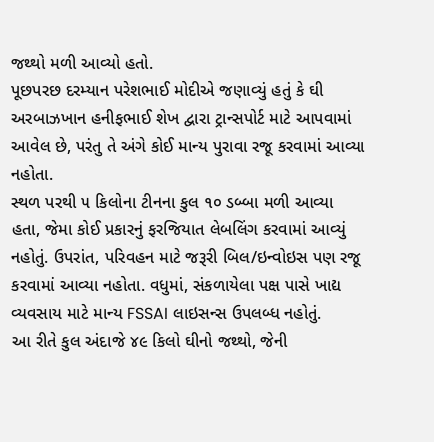જથ્થો મળી આવ્યો હતો.
પૂછપરછ દરમ્યાન પરેશભાઈ મોદીએ જણાવ્યું હતું કે ઘી અરબાઝખાન હનીફભાઈ શેખ દ્વારા ટ્રાન્સપોર્ટ માટે આપવામાં આવેલ છે, પરંતુ તે અંગે કોઈ માન્ય પુરાવા રજૂ કરવામાં આવ્યા નહોતા.
સ્થળ પરથી ૫ કિલોના ટીનના કુલ ૧૦ ડબ્બા મળી આવ્યા હતા, જેમા કોઈ પ્રકારનું ફરજિયાત લેબલિંગ કરવામાં આવ્યું નહોતું. ઉપરાંત, પરિવહન માટે જરૂરી બિલ/ઇન્વોઇસ પણ રજૂ કરવામાં આવ્યા નહોતા. વધુમાં, સંકળાયેલા પક્ષ પાસે ખાદ્ય વ્યવસાય માટે માન્ય FSSAI લાઇસન્સ ઉપલબ્ધ નહોતું.
આ રીતે કુલ અંદાજે ૪૯ કિલો ઘીનો જથ્થો, જેની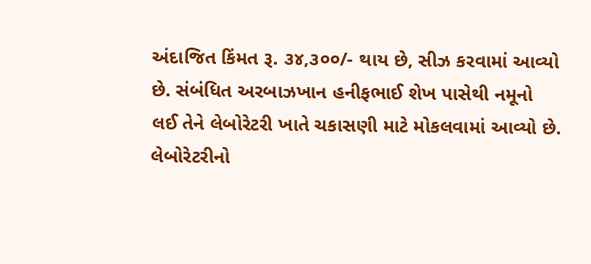અંદાજિત કિંમત રૂ. ૩૪,૩૦૦/- થાય છે, સીઝ કરવામાં આવ્યો છે. સંબંધિત અરબાઝખાન હનીફભાઈ શેખ પાસેથી નમૂનો લઈ તેને લેબોરેટરી ખાતે ચકાસણી માટે મોકલવામાં આવ્યો છે.
લેબોરેટરીનો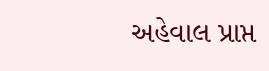અહેવાલ પ્રાપ્ત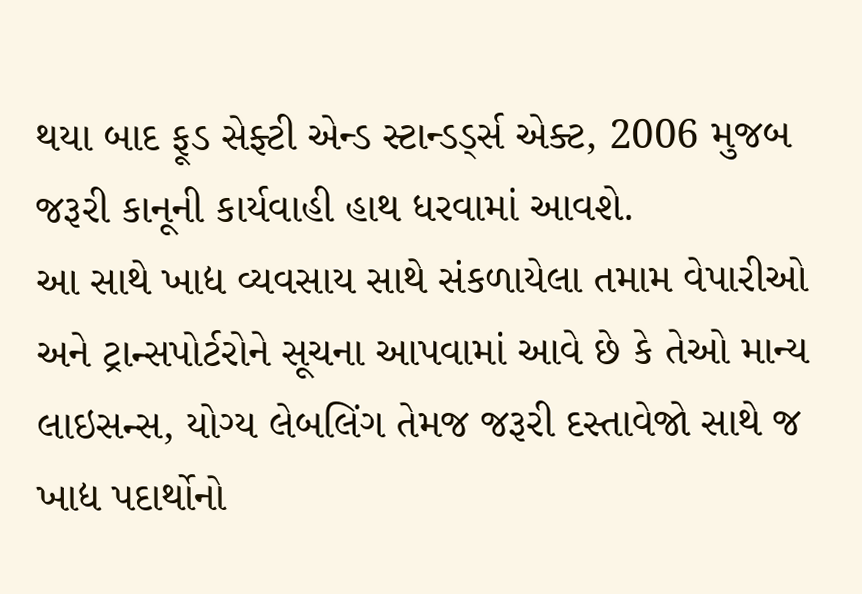થયા બાદ ફૂડ સેફ્ટી એન્ડ સ્ટાન્ડર્ડ્સ એક્ટ, 2006 મુજબ જરૂરી કાનૂની કાર્યવાહી હાથ ધરવામાં આવશે.
આ સાથે ખાદ્ય વ્યવસાય સાથે સંકળાયેલા તમામ વેપારીઓ અને ટ્રાન્સપોર્ટરોને સૂચના આપવામાં આવે છે કે તેઓ માન્ય લાઇસન્સ, યોગ્ય લેબલિંગ તેમજ જરૂરી દસ્તાવેજો સાથે જ ખાદ્ય પદાર્થોનો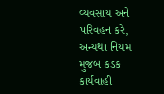વ્યવસાય અને પરિવહન કરે, અન્યથા નિયમ મુજબ કડક કાર્યવાહી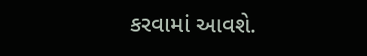કરવામાં આવશે.